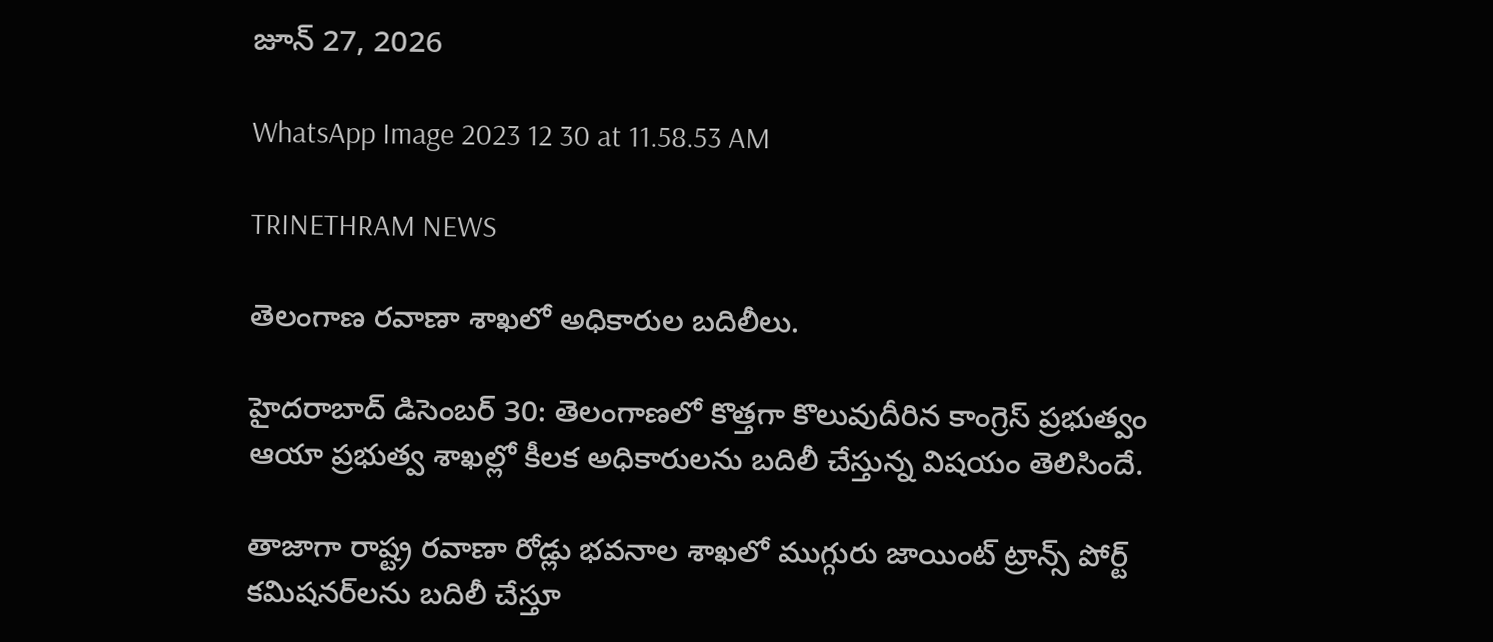జూన్ 27, 2026

WhatsApp Image 2023 12 30 at 11.58.53 AM

TRINETHRAM NEWS

తెలంగాణ రవాణా శాఖలో అధికారుల బదిలీలు.

హైదరాబాద్ డిసెంబర్ 30: తెలంగాణలో కొత్తగా కొలువుదీరిన కాంగ్రెస్ ప్రభుత్వం ఆయా ప్రభుత్వ శాఖల్లో కీలక అధికారులను బదిలీ చేస్తున్న విషయం తెలిసిందే.

తాజాగా రాష్ట్ర రవాణా రోడ్లు భవనాల శాఖలో ముగ్గురు జాయింట్ ట్రాన్స్ పోర్ట్ కమిషనర్‌లను బదిలీ చేస్తూ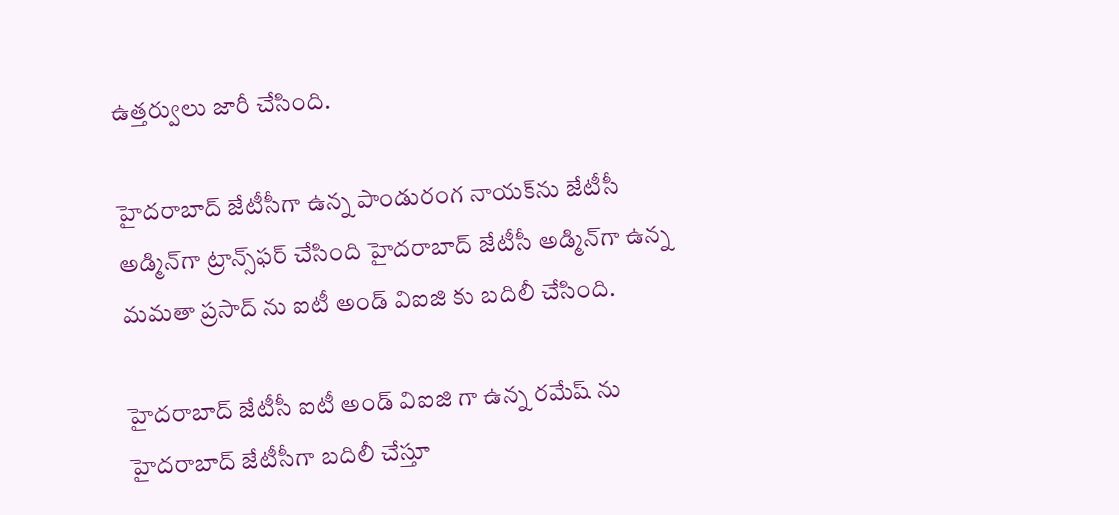ఉత్తర్వులు జారీ చేసింది.

హైదరాబాద్ జేటీసీగా ఉన్న పాండురంగ నాయక్‌ను జేటీసీ అడ్మిన్‌గా ట్రాన్స్‌ఫర్ చేసింది హైదరాబాద్ జేటీసీ అడ్మిన్‌గా ఉన్న మమతా ప్రసాద్ ను ఐటీ అండ్ విఐజి కు బదిలీ చేసింది.

హైదరాబాద్ జేటీసీ ఐటీ అండ్ విఐజి గా ఉన్న రమేష్ ను హైదరాబాద్ జేటీసీగా బదిలీ చేస్తూ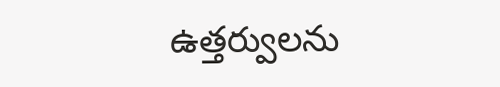ఉత్తర్వులను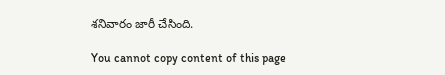శనివారం జారీ చేసింది.

You cannot copy content of this page